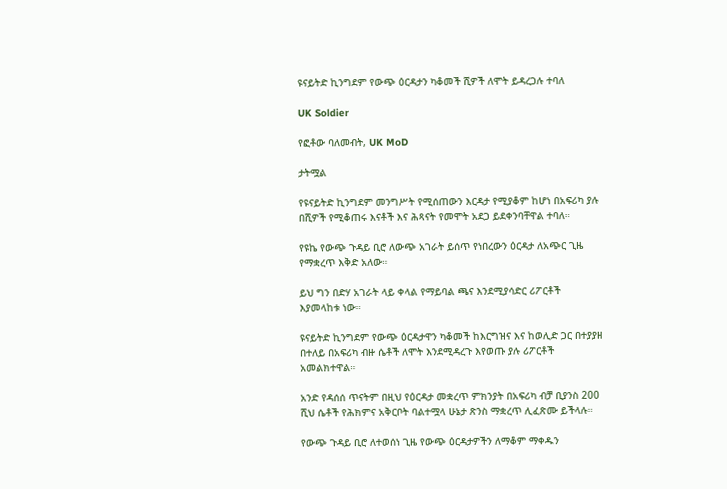ዩናይትድ ኪንግደም የውጭ ዕርዳታን ካቆመች ሺዎች ለሞት ይዳረጋሉ ተባለ

UK Soldier

የፎቶው ባለመብት, UK MoD

ታትሟል

የዩናይትድ ኪንግደም መንግሥት የሚሰጠውን እርዳታ የሚያቆም ከሆነ በአፍሪካ ያሉ በሺዎች የሚቆጠሩ እናቶች እና ሕጻናት የመሞት አደጋ ይደቀንባቸዋል ተባለ።

የዩኬ የውጭ ጉዳይ ቢሮ ለውጭ አገራት ይሰጥ የነበረውን ዕርዳታ ለአጭር ጊዜ የማቋረጥ እቅድ አለው።

ይህ ግን በድሃ አገራት ላይ ቀላል የማይባል ጫና እንደሚያሳድር ሪፖርቶች እያመላከቱ ነው።

ዩናይትድ ኪንግደም የውጭ ዕርዳታዋን ካቆመች ከእርግዝና እና ከወሊድ ጋር በተያያዘ በተለይ በአፍሪካ ብዙ ሴቶች ለሞት እንደሚዳረጉ እየወጡ ያሉ ሪፖርቶች አመልክተዋል።

አንድ የዳሰሰ ጥናትም በዚህ የዕርዳታ መቋረጥ ምክንያት በአፍሪካ ብቻ ቢያንስ 200 ሺህ ሴቶች የሕክምና አቅርቦት ባልተሟላ ሁኔታ ጽንስ ማቋረጥ ሊፈጽሙ ይችላሉ።

የውጭ ጉዳይ ቢሮ ለተወሰነ ጊዜ የውጭ ዕርዳታዎችን ለማቆም ማቀዱን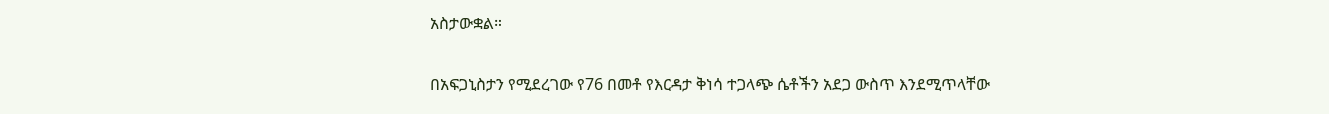አስታውቋል።

በአፍጋኒስታን የሚደረገው የ76 በመቶ የእርዳታ ቅነሳ ተጋላጭ ሴቶችን አደጋ ውስጥ እንደሚጥላቸው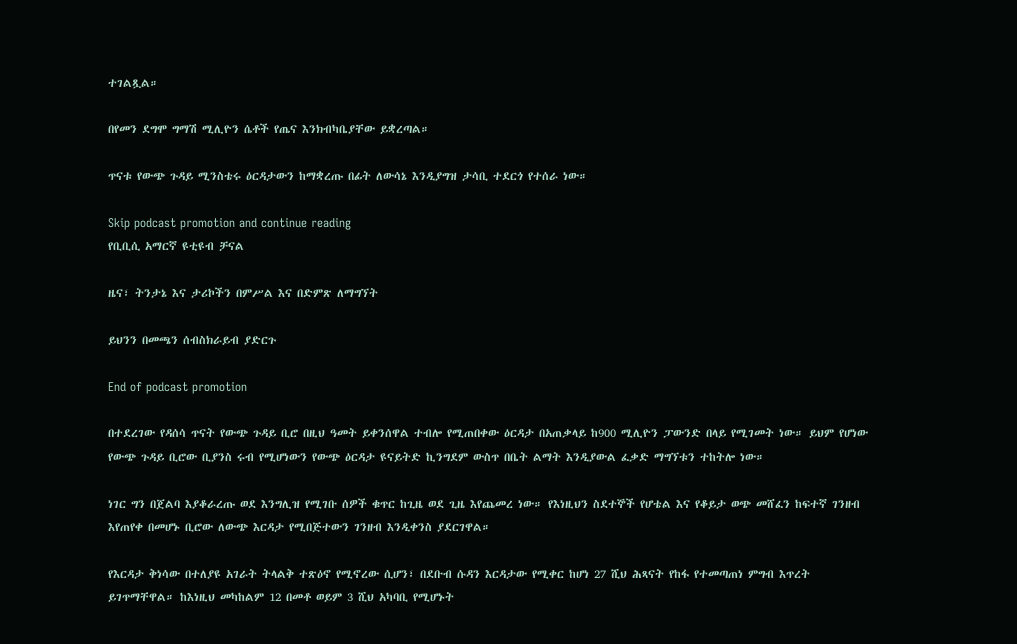ተገልጿል።

በየመን ደግሞ ግማሽ ሚሊዮን ሴቶች የጤና እንክብካቤያቸው ይቋረጣል።

ጥናቱ የውጭ ጉዳይ ሚንስቴሩ ዕርዳታውን ከማቋረጡ በፊት ለውሳኔ እንዲያግዝ ታሳቢ ተደርጎ የተሰራ ነው።

Skip podcast promotion and continue reading
የቢቢሲ አማርኛ ዩቲዩብ ቻናል

ዜና፣ ትንታኔ እና ታሪኮችን በምሥል እና በድምጽ ለማግኘት

ይህንን በመጫን ሰብስክራይብ ያድርጉ

End of podcast promotion

በተደረገው የዳሰሳ ጥናት የውጭ ጉዳይ ቢሮ በዚህ ዓመት ይቀንሰዋል ተብሎ የሚጠበቀው ዕርዳታ በአጠቃላይ ከ900 ሚሊዮን ፓውንድ በላይ የሚገመት ነው። ይህም የሆነው የውጭ ጉዳይ ቢሮው ቢያንስ ሩብ የሚሆነውን የውጭ ዕርዳታ ዩናይትድ ኪንግደም ውስጥ በቤት ልማት እንዲያውል ፈቃድ ማግኘቱን ተከትሎ ነው።

ነገር ግን በጀልባ እያቆራረጡ ወደ እንግሊዝ የሚገቡ ሰዎች ቁጥር ከጊዜ ወደ ጊዜ እየጨመረ ነው። የእነዚህን ስደተኞች የሆቴል እና የቆይታ ወጭ መሸፈን ከፍተኛ ገንዘብ እየጠየቀ በመሆኑ ቢሮው ለውጭ እርዳታ የሚበጅተውን ገንዘብ እንዲቀንስ ያደርገዋል።

የእርዳታ ቅነሳው በተለያዩ አገራት ትላልቅ ተጽዕኖ የሚኖረው ሲሆን፣ በደቡብ ሱዳን እርዳታው የሚቀር ከሆነ 27 ሺህ ሕጻናት የከፋ የተመጣጠነ ምግብ እጥረት ይገጥማቸዋል። ከእነዚህ መካከልም 12 በመቶ ወይም 3 ሺህ አካባቢ የሚሆኑት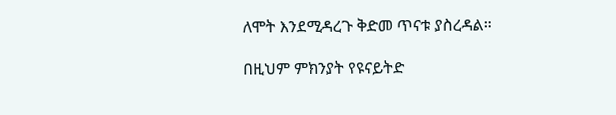ለሞት እንደሚዳረጉ ቅድመ ጥናቱ ያስረዳል።

በዚህም ምክንያት የዩናይትድ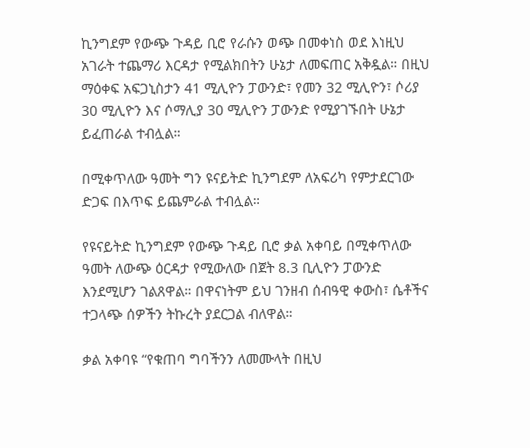ኪንግደም የውጭ ጉዳይ ቢሮ የራሱን ወጭ በመቀነስ ወደ እነዚህ አገራት ተጨማሪ እርዳታ የሚልክበትን ሁኔታ ለመፍጠር አቅዷል። በዚህ ማዕቀፍ አፍጋኒስታን 41 ሚሊዮን ፓውንድ፣ የመን 32 ሚሊዮን፣ ሶሪያ 30 ሚሊዮን እና ሶማሊያ 30 ሚሊዮን ፓውንድ የሚያገኙበት ሁኔታ ይፈጠራል ተብሏል።

በሚቀጥለው ዓመት ግን ዩናይትድ ኪንግደም ለአፍሪካ የምታደርገው ድጋፍ በእጥፍ ይጨምራል ተብሏል።

የዩናይትድ ኪንግደም የውጭ ጉዳይ ቢሮ ቃል አቀባይ በሚቀጥለው ዓመት ለውጭ ዕርዳታ የሚውለው በጀት 8.3 ቢሊዮን ፓውንድ እንደሚሆን ገልጸዋል። በዋናነትም ይህ ገንዘብ ሰብዓዊ ቀውስ፣ ሴቶችና ተጋላጭ ሰዎችን ትኩረት ያደርጋል ብለዋል።

ቃል አቀባዩ “የቁጠባ ግባችንን ለመሙላት በዚህ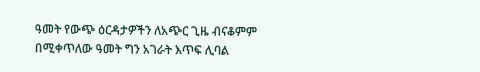ዓመት የውጭ ዕርዳታዎችን ለአጭር ጊዜ ብናቆምም በሚቀጥለው ዓመት ግን አገራት እጥፍ ሊባል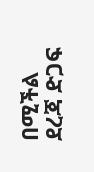በሚችል ደረጃ ድጋፍ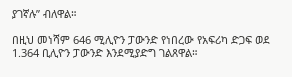ያገኛሉ” ብለዋል።

በዚህ መነሻም 646 ሚሊዮን ፓውንድ የነበረው የአፍሪካ ድጋፍ ወደ 1.364 ቢሊዮን ፓውንድ እንደሚያድግ ገልጸዋል።